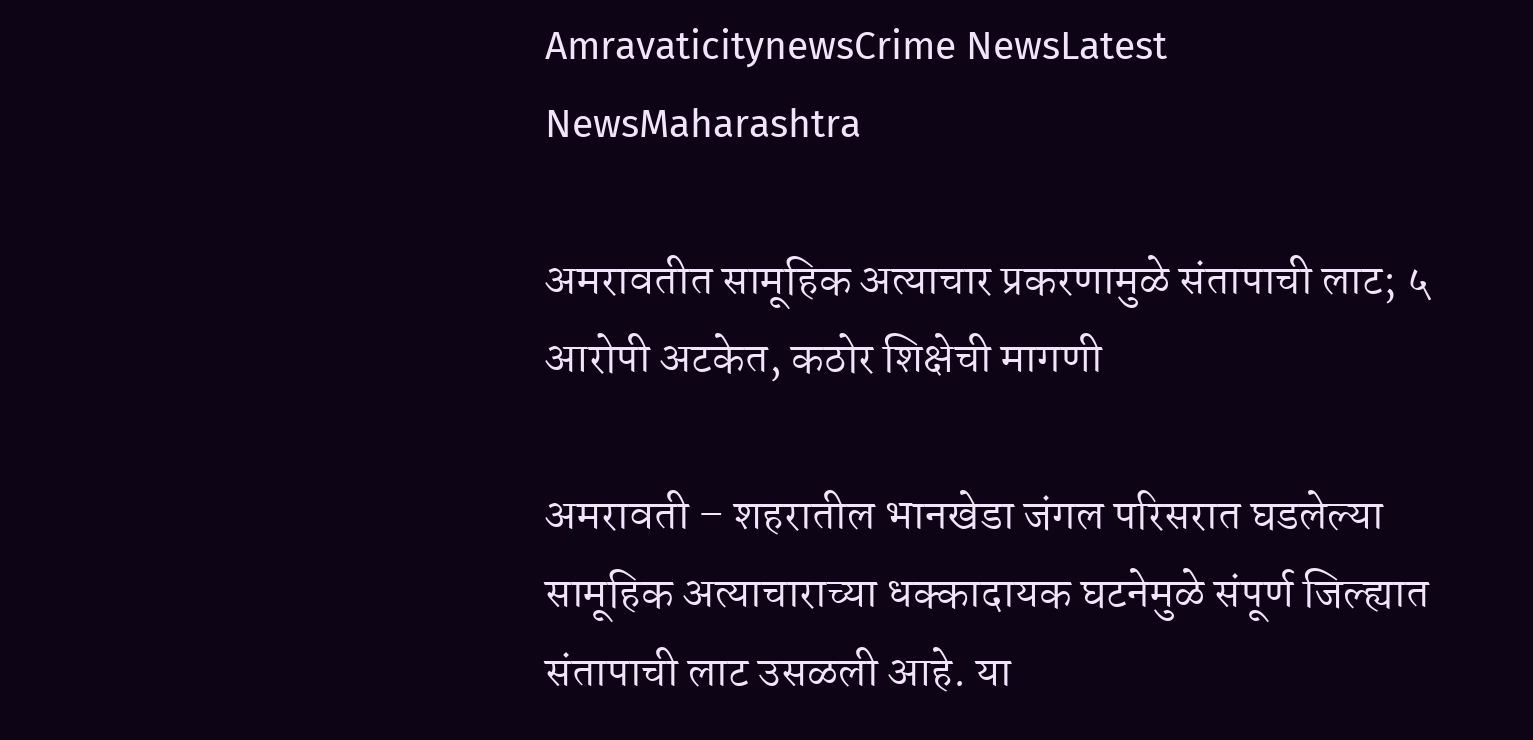AmravaticitynewsCrime NewsLatest NewsMaharashtra

अमरावतीत सामूहिक अत्याचार प्रकरणामुळे संतापाची लाट; ५ आरोपी अटकेत, कठोर शिक्षेची मागणी

अमरावती – शहरातील भानखेडा जंगल परिसरात घडलेल्या सामूहिक अत्याचाराच्या धक्कादायक घटनेमुळे संपूर्ण जिल्ह्यात संतापाची लाट उसळली आहे. या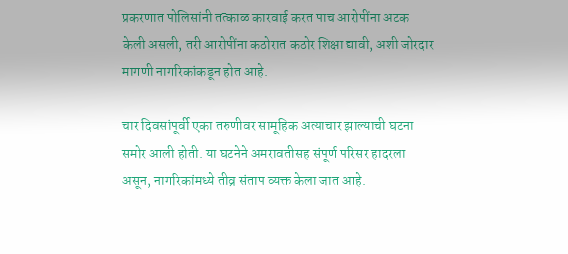प्रकरणात पोलिसांनी तत्काळ कारवाई करत पाच आरोपींना अटक केली असली, तरी आरोपींना कठोरात कठोर शिक्षा द्यावी, अशी जोरदार मागणी नागरिकांकडून होत आहे.

चार दिवसांपूर्वी एका तरुणीवर सामूहिक अत्याचार झाल्याची घटना समोर आली होती. या घटनेने अमरावतीसह संपूर्ण परिसर हादरला असून, नागरिकांमध्ये तीव्र संताप व्यक्त केला जात आहे.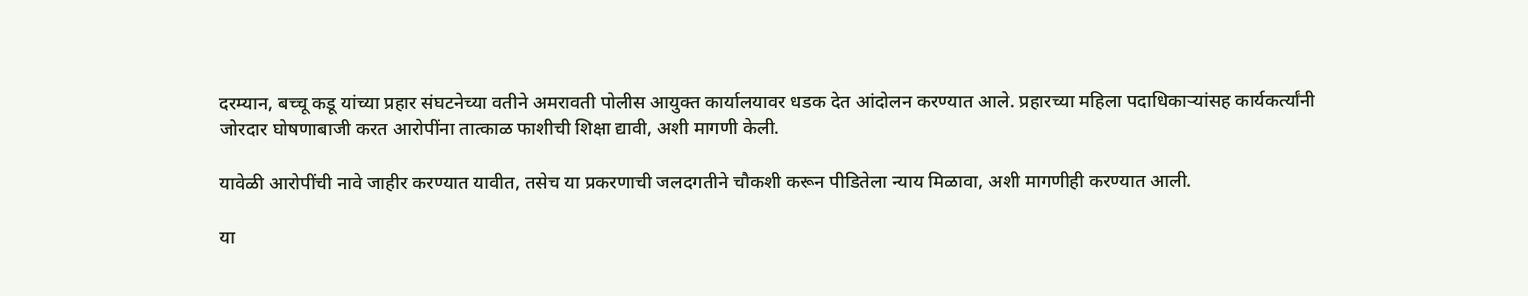दरम्यान, बच्चू कडू यांच्या प्रहार संघटनेच्या वतीने अमरावती पोलीस आयुक्त कार्यालयावर धडक देत आंदोलन करण्यात आले. प्रहारच्या महिला पदाधिकाऱ्यांसह कार्यकर्त्यांनी जोरदार घोषणाबाजी करत आरोपींना तात्काळ फाशीची शिक्षा द्यावी, अशी मागणी केली.

यावेळी आरोपींची नावे जाहीर करण्यात यावीत, तसेच या प्रकरणाची जलदगतीने चौकशी करून पीडितेला न्याय मिळावा, अशी मागणीही करण्यात आली.

या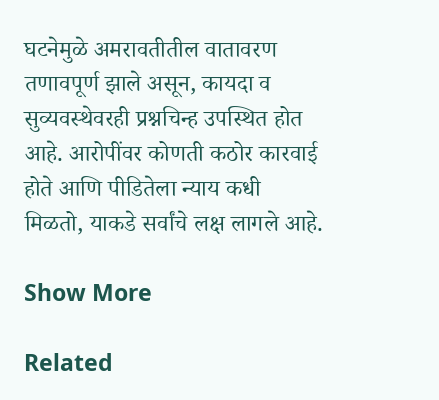घटनेमुळे अमरावतीतील वातावरण तणावपूर्ण झाले असून, कायदा व सुव्यवस्थेवरही प्रश्नचिन्ह उपस्थित होत आहे. आरोपींवर कोणती कठोर कारवाई होते आणि पीडितेला न्याय कधी मिळतो, याकडे सर्वांचे लक्ष लागले आहे.

Show More

Related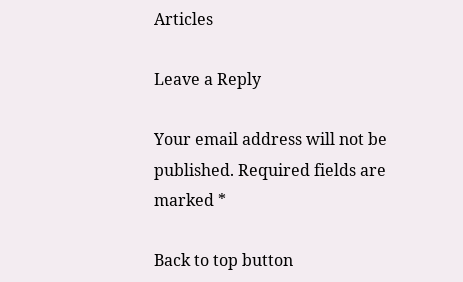Articles

Leave a Reply

Your email address will not be published. Required fields are marked *

Back to top button